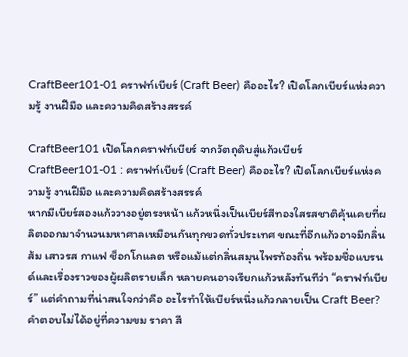CraftBeer101-01 คราฟท์เบียร์ (Craft Beer) คืออะไร? เปิดโลกเบียร์แห่งความรู้ งานฝีมือ และความคิดสร้างสรรค์

CraftBeer101 เปิดโลกคราฟท์เบียร์ จากวัตถุดิบสู่แก้วเบียร์
CraftBeer101-01 : คราฟท์เบียร์ (Craft Beer) คืออะไร? เปิดโลกเบียร์แห่งความรู้ งานฝีมือ และความคิดสร้างสรรค์
หากมีเบียร์สองแก้ววางอยู่ตรงหน้า แก้วหนึ่งเป็นเบียร์สีทองใสรสชาติคุ้นเคยที่ผลิตออกมาจำนวนมหาศาลเหมือนกันทุกขวดทั่วประเทศ ขณะที่อีกแก้วอาจมีกลิ่นส้ม เสาวรส กาแฟ ช็อกโกแลต หรือแม้แต่กลิ่นสมุนไพรท้องถิ่น พร้อมชื่อแบรนด์และเรื่องราวของผู้ผลิตรายเล็ก หลายคนอาจเรียกแก้วหลังทันทีว่า “คราฟท์เบียร์” แต่คำถามที่น่าสนใจกว่าคือ อะไรทำให้เบียร์หนึ่งแก้วกลายเป็น Craft Beer?
คำตอบไม่ได้อยู่ที่ความขม ราคา สี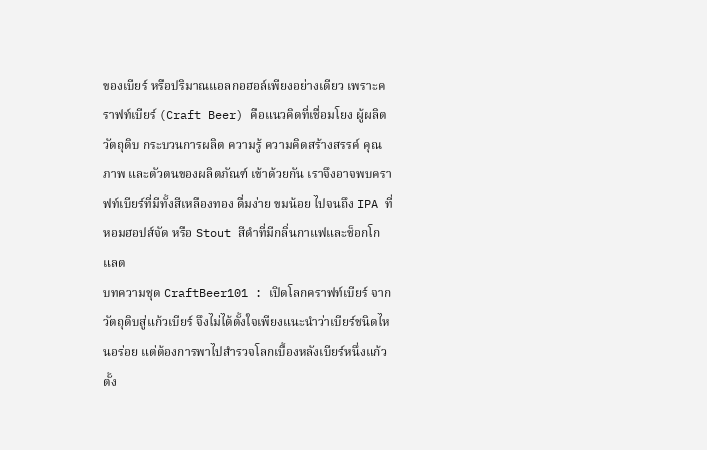ของเบียร์ หรือปริมาณแอลกอฮอล์เพียงอย่างเดียว เพราะคราฟท์เบียร์ (Craft Beer) คือแนวคิดที่เชื่อมโยง ผู้ผลิต วัตถุดิบ กระบวนการผลิต ความรู้ ความคิดสร้างสรรค์ คุณภาพ และตัวตนของผลิตภัณฑ์ เข้าด้วยกัน เราจึงอาจพบคราฟท์เบียร์ที่มีทั้งสีเหลืองทอง ดื่มง่าย ขมน้อย ไปจนถึง IPA ที่หอมฮอปส์จัด หรือ Stout สีดำที่มีกลิ่นกาแฟและช็อกโกแลต
บทความชุด CraftBeer101 : เปิดโลกคราฟท์เบียร์ จากวัตถุดิบสู่แก้วเบียร์ จึงไม่ได้ตั้งใจเพียงแนะนำว่าเบียร์ชนิดไหนอร่อย แต่ต้องการพาไปสำรวจโลกเบื้องหลังเบียร์หนึ่งแก้ว ตั้ง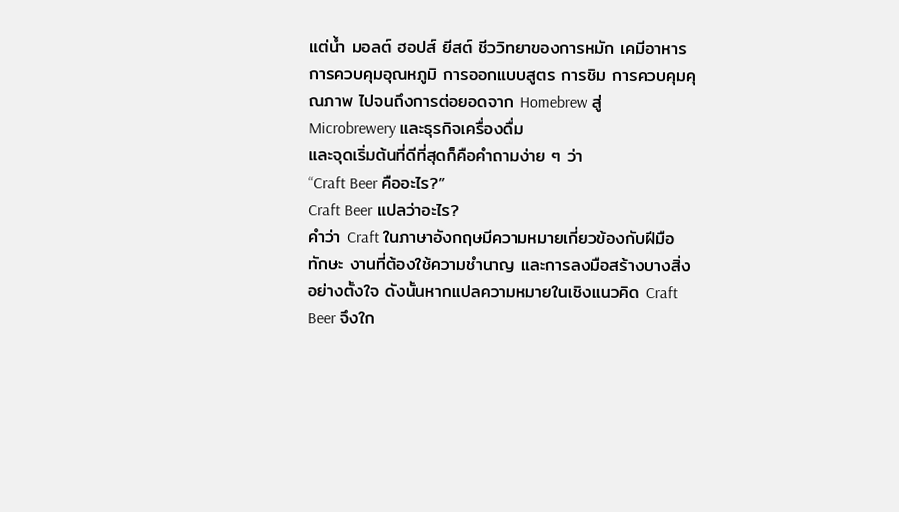แต่น้ำ มอลต์ ฮอปส์ ยีสต์ ชีววิทยาของการหมัก เคมีอาหาร การควบคุมอุณหภูมิ การออกแบบสูตร การชิม การควบคุมคุณภาพ ไปจนถึงการต่อยอดจาก Homebrew สู่ Microbrewery และธุรกิจเครื่องดื่ม
และจุดเริ่มต้นที่ดีที่สุดก็คือคำถามง่าย ๆ ว่า
“Craft Beer คืออะไร?”
Craft Beer แปลว่าอะไร?
คำว่า Craft ในภาษาอังกฤษมีความหมายเกี่ยวข้องกับฝีมือ ทักษะ งานที่ต้องใช้ความชำนาญ และการลงมือสร้างบางสิ่งอย่างตั้งใจ ดังนั้นหากแปลความหมายในเชิงแนวคิด Craft Beer จึงใก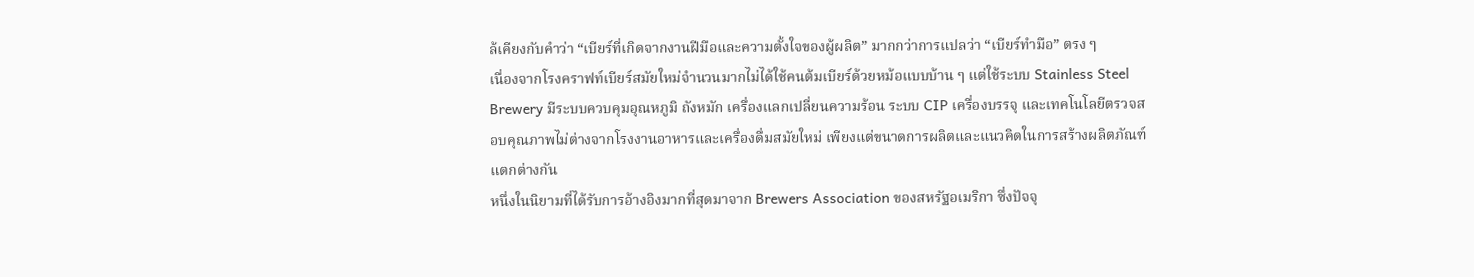ล้เคียงกับคำว่า “เบียร์ที่เกิดจากงานฝีมือและความตั้งใจของผู้ผลิต” มากกว่าการแปลว่า “เบียร์ทำมือ” ตรง ๆ
เนื่องจากโรงคราฟท์เบียร์สมัยใหม่จำนวนมากไม่ได้ใช้คนต้มเบียร์ด้วยหม้อแบบบ้าน ๆ แต่ใช้ระบบ Stainless Steel Brewery มีระบบควบคุมอุณหภูมิ ถังหมัก เครื่องแลกเปลี่ยนความร้อน ระบบ CIP เครื่องบรรจุ และเทคโนโลยีตรวจสอบคุณภาพไม่ต่างจากโรงงานอาหารและเครื่องดื่มสมัยใหม่ เพียงแต่ขนาดการผลิตและแนวคิดในการสร้างผลิตภัณฑ์แตกต่างกัน
หนึ่งในนิยามที่ได้รับการอ้างอิงมากที่สุดมาจาก Brewers Association ของสหรัฐอเมริกา ซึ่งปัจจุ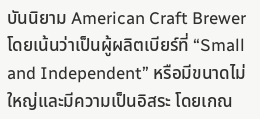บันนิยาม American Craft Brewer โดยเน้นว่าเป็นผู้ผลิตเบียร์ที่ “Small and Independent” หรือมีขนาดไม่ใหญ่และมีความเป็นอิสระ โดยเกณ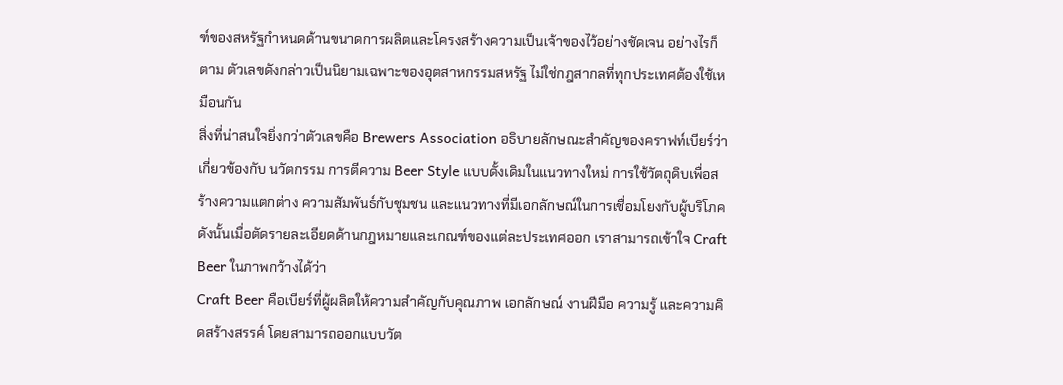ฑ์ของสหรัฐกำหนดด้านขนาดการผลิตและโครงสร้างความเป็นเจ้าของไว้อย่างชัดเจน อย่างไรก็ตาม ตัวเลขดังกล่าวเป็นนิยามเฉพาะของอุตสาหกรรมสหรัฐ ไม่ใช่กฎสากลที่ทุกประเทศต้องใช้เหมือนกัน
สิ่งที่น่าสนใจยิ่งกว่าตัวเลขคือ Brewers Association อธิบายลักษณะสำคัญของคราฟท์เบียร์ว่าเกี่ยวข้องกับ นวัตกรรม การตีความ Beer Style แบบดั้งเดิมในแนวทางใหม่ การใช้วัตถุดิบเพื่อสร้างความแตกต่าง ความสัมพันธ์กับชุมชน และแนวทางที่มีเอกลักษณ์ในการเชื่อมโยงกับผู้บริโภค
ดังนั้นเมื่อตัดรายละเอียดด้านกฎหมายและเกณฑ์ของแต่ละประเทศออก เราสามารถเข้าใจ Craft Beer ในภาพกว้างได้ว่า
Craft Beer คือเบียร์ที่ผู้ผลิตให้ความสำคัญกับคุณภาพ เอกลักษณ์ งานฝีมือ ความรู้ และความคิดสร้างสรรค์ โดยสามารถออกแบบวัต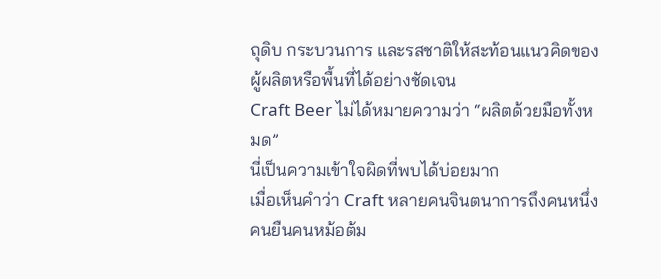ถุดิบ กระบวนการ และรสชาติให้สะท้อนแนวคิดของผู้ผลิตหรือพื้นที่ได้อย่างชัดเจน
Craft Beer ไม่ได้หมายความว่า “ผลิตด้วยมือทั้งหมด”
นี่เป็นความเข้าใจผิดที่พบได้บ่อยมาก
เมื่อเห็นคำว่า Craft หลายคนจินตนาการถึงคนหนึ่งคนยืนคนหม้อต้ม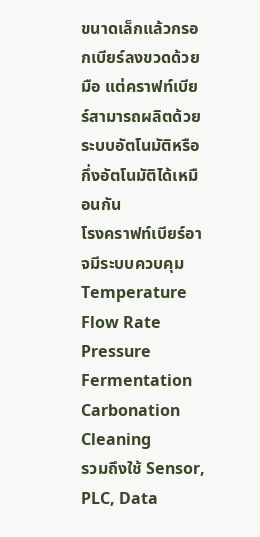ขนาดเล็กแล้วกรอกเบียร์ลงขวดด้วยมือ แต่คราฟท์เบียร์สามารถผลิตด้วยระบบอัตโนมัติหรือกึ่งอัตโนมัติได้เหมือนกัน
โรงคราฟท์เบียร์อาจมีระบบควบคุม
Temperature
Flow Rate
Pressure
Fermentation
Carbonation
Cleaning
รวมถึงใช้ Sensor, PLC, Data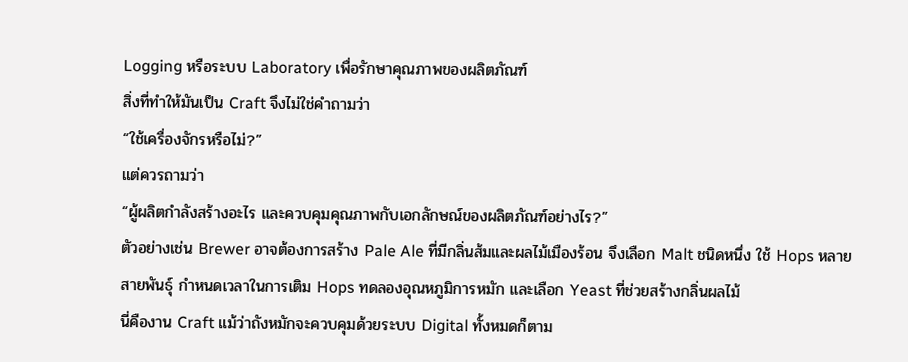Logging หรือระบบ Laboratory เพื่อรักษาคุณภาพของผลิตภัณฑ์
สิ่งที่ทำให้มันเป็น Craft จึงไม่ใช่คำถามว่า
“ใช้เครื่องจักรหรือไม่?”
แต่ควรถามว่า
“ผู้ผลิตกำลังสร้างอะไร และควบคุมคุณภาพกับเอกลักษณ์ของผลิตภัณฑ์อย่างไร?”
ตัวอย่างเช่น Brewer อาจต้องการสร้าง Pale Ale ที่มีกลิ่นส้มและผลไม้เมืองร้อน จึงเลือก Malt ชนิดหนึ่ง ใช้ Hops หลายสายพันธุ์ กำหนดเวลาในการเติม Hops ทดลองอุณหภูมิการหมัก และเลือก Yeast ที่ช่วยสร้างกลิ่นผลไม้
นี่คืองาน Craft แม้ว่าถังหมักจะควบคุมด้วยระบบ Digital ทั้งหมดก็ตาม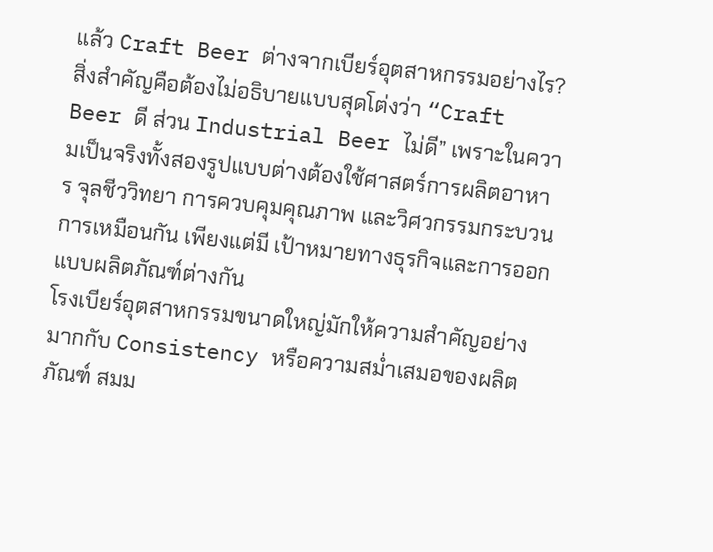แล้ว Craft Beer ต่างจากเบียร์อุตสาหกรรมอย่างไร?
สิ่งสำคัญคือต้องไม่อธิบายแบบสุดโต่งว่า “Craft Beer ดี ส่วน Industrial Beer ไม่ดี” เพราะในความเป็นจริงทั้งสองรูปแบบต่างต้องใช้ศาสตร์การผลิตอาหาร จุลชีววิทยา การควบคุมคุณภาพ และวิศวกรรมกระบวนการเหมือนกัน เพียงแต่มี เป้าหมายทางธุรกิจและการออกแบบผลิตภัณฑ์ต่างกัน
โรงเบียร์อุตสาหกรรมขนาดใหญ่มักให้ความสำคัญอย่างมากกับ Consistency หรือความสม่ำเสมอของผลิตภัณฑ์ สมม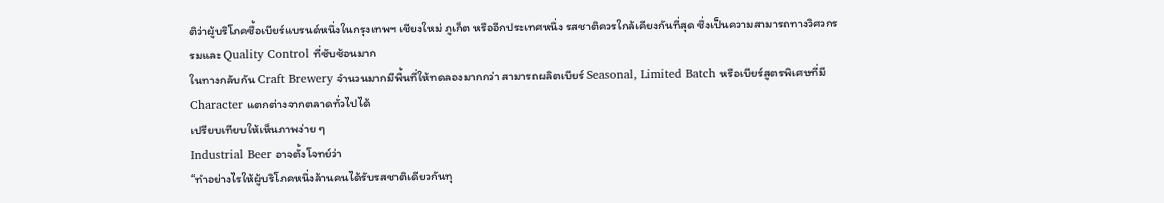ติว่าผู้บริโภคซื้อเบียร์แบรนด์หนึ่งในกรุงเทพฯ เชียงใหม่ ภูเก็ต หรืออีกประเทศหนึ่ง รสชาติควรใกล้เคียงกันที่สุด ซึ่งเป็นความสามารถทางวิศวกรรมและ Quality Control ที่ซับซ้อนมาก
ในทางกลับกัน Craft Brewery จำนวนมากมีพื้นที่ให้ทดลองมากกว่า สามารถผลิตเบียร์ Seasonal, Limited Batch หรือเบียร์สูตรพิเศษที่มี Character แตกต่างจากตลาดทั่วไปได้
เปรียบเทียบให้เห็นภาพง่าย ๆ
Industrial Beer อาจตั้งโจทย์ว่า
“ทำอย่างไรให้ผู้บริโภคหนึ่งล้านคนได้รับรสชาติเดียวกันทุ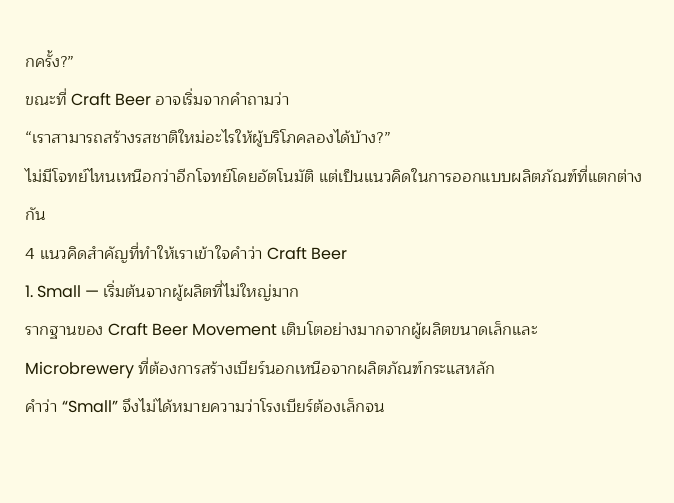กครั้ง?”
ขณะที่ Craft Beer อาจเริ่มจากคำถามว่า
“เราสามารถสร้างรสชาติใหม่อะไรให้ผู้บริโภคลองได้บ้าง?”
ไม่มีโจทย์ไหนเหนือกว่าอีกโจทย์โดยอัตโนมัติ แต่เป็นแนวคิดในการออกแบบผลิตภัณฑ์ที่แตกต่างกัน
4 แนวคิดสำคัญที่ทำให้เราเข้าใจคำว่า Craft Beer
1. Small — เริ่มต้นจากผู้ผลิตที่ไม่ใหญ่มาก
รากฐานของ Craft Beer Movement เติบโตอย่างมากจากผู้ผลิตขนาดเล็กและ Microbrewery ที่ต้องการสร้างเบียร์นอกเหนือจากผลิตภัณฑ์กระแสหลัก
คำว่า “Small” จึงไม่ได้หมายความว่าโรงเบียร์ต้องเล็กจน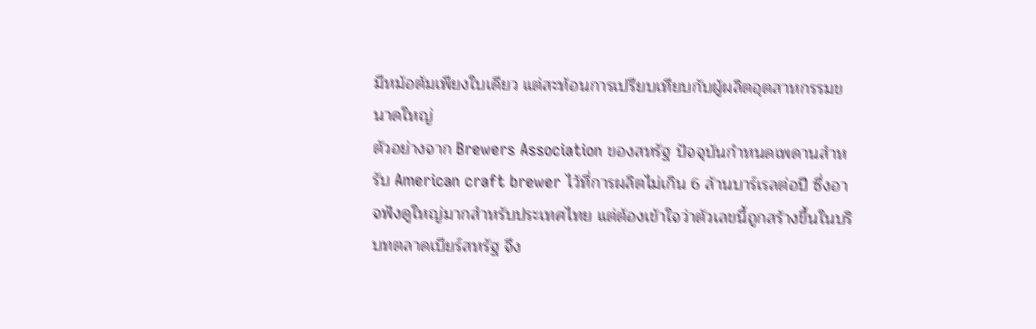มีหม้อต้มเพียงใบเดียว แต่สะท้อนการเปรียบเทียบกับผู้ผลิตอุตสาหกรรมขนาดใหญ่
ตัวอย่างจาก Brewers Association ของสหรัฐ ปัจจุบันกำหนดเพดานสำหรับ American craft brewer ไว้ที่การผลิตไม่เกิน 6 ล้านบาร์เรลต่อปี ซึ่งอาจฟังดูใหญ่มากสำหรับประเทศไทย แต่ต้องเข้าใจว่าตัวเลขนี้ถูกสร้างขึ้นในบริบทตลาดเบียร์สหรัฐ จึง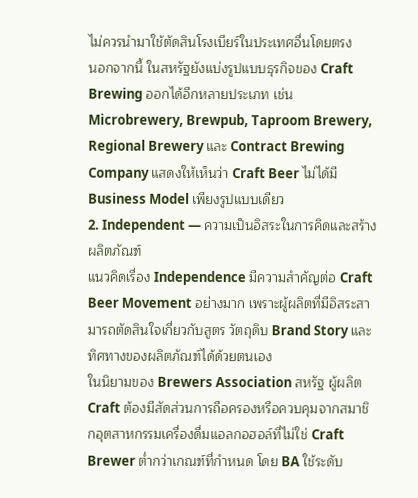ไม่ควรนำมาใช้ตัดสินโรงเบียร์ในประเทศอื่นโดยตรง
นอกจากนี้ ในสหรัฐยังแบ่งรูปแบบธุรกิจของ Craft Brewing ออกได้อีกหลายประเภท เช่น Microbrewery, Brewpub, Taproom Brewery, Regional Brewery และ Contract Brewing Company แสดงให้เห็นว่า Craft Beer ไม่ได้มี Business Model เพียงรูปแบบเดียว
2. Independent — ความเป็นอิสระในการคิดและสร้างผลิตภัณฑ์
แนวคิดเรื่อง Independence มีความสำคัญต่อ Craft Beer Movement อย่างมาก เพราะผู้ผลิตที่มีอิสระสามารถตัดสินใจเกี่ยวกับสูตร วัตถุดิบ Brand Story และทิศทางของผลิตภัณฑ์ได้ด้วยตนเอง
ในนิยามของ Brewers Association สหรัฐ ผู้ผลิต Craft ต้องมีสัดส่วนการถือครองหรือควบคุมจากสมาชิกอุตสาหกรรมเครื่องดื่มแอลกอฮอล์ที่ไม่ใช่ Craft Brewer ต่ำกว่าเกณฑ์ที่กำหนด โดย BA ใช้ระดับ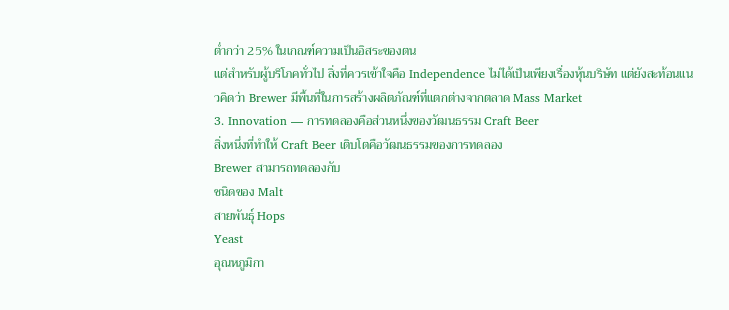ต่ำกว่า 25% ในเกณฑ์ความเป็นอิสระของตน
แต่สำหรับผู้บริโภคทั่วไป สิ่งที่ควรเข้าใจคือ Independence ไม่ได้เป็นเพียงเรื่องหุ้นบริษัท แต่ยังสะท้อนแนวคิดว่า Brewer มีพื้นที่ในการสร้างผลิตภัณฑ์ที่แตกต่างจากตลาด Mass Market
3. Innovation — การทดลองคือส่วนหนึ่งของวัฒนธรรม Craft Beer
สิ่งหนึ่งที่ทำให้ Craft Beer เติบโตคือวัฒนธรรมของการทดลอง
Brewer สามารถทดลองกับ
ชนิดของ Malt
สายพันธุ์ Hops
Yeast
อุณหภูมิกา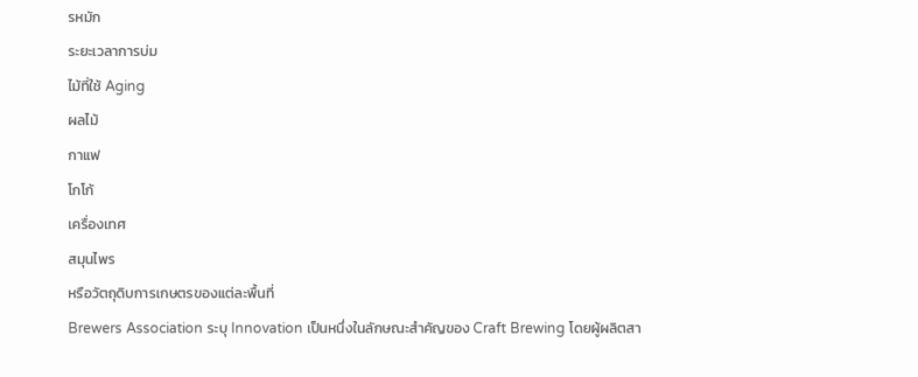รหมัก
ระยะเวลาการบ่ม
ไม้ที่ใช้ Aging
ผลไม้
กาแฟ
โกโก้
เครื่องเทศ
สมุนไพร
หรือวัตถุดิบการเกษตรของแต่ละพื้นที่
Brewers Association ระบุ Innovation เป็นหนึ่งในลักษณะสำคัญของ Craft Brewing โดยผู้ผลิตสา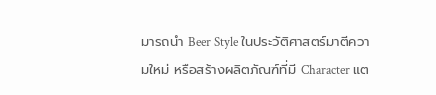มารถนำ Beer Style ในประวัติศาสตร์มาตีความใหม่ หรือสร้างผลิตภัณฑ์ที่มี Character แต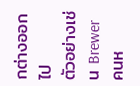กต่างออกไป
ตัวอย่างเช่น Brewer คนห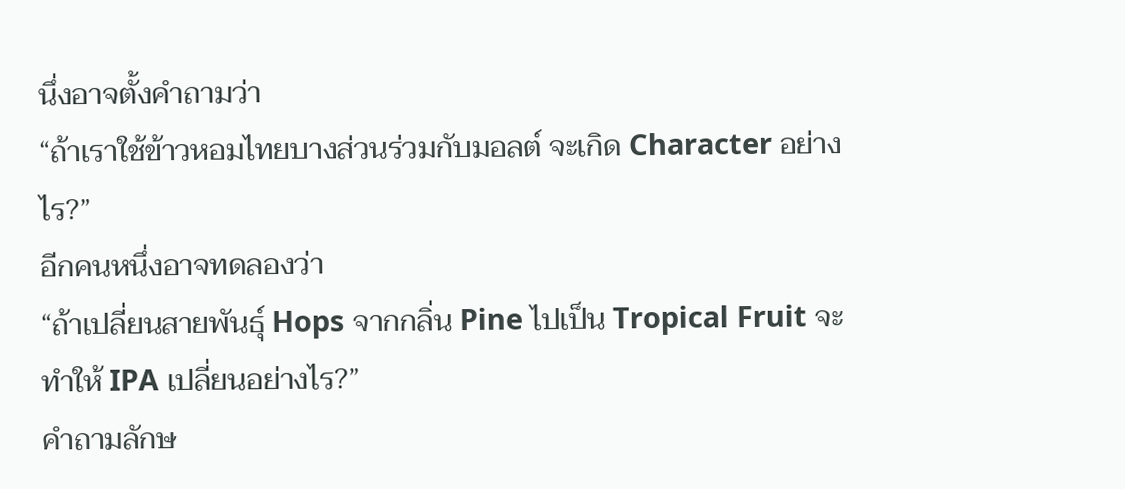นึ่งอาจตั้งคำถามว่า
“ถ้าเราใช้ข้าวหอมไทยบางส่วนร่วมกับมอลต์ จะเกิด Character อย่างไร?”
อีกคนหนึ่งอาจทดลองว่า
“ถ้าเปลี่ยนสายพันธุ์ Hops จากกลิ่น Pine ไปเป็น Tropical Fruit จะทำให้ IPA เปลี่ยนอย่างไร?”
คำถามลักษ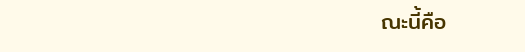ณะนี้คือ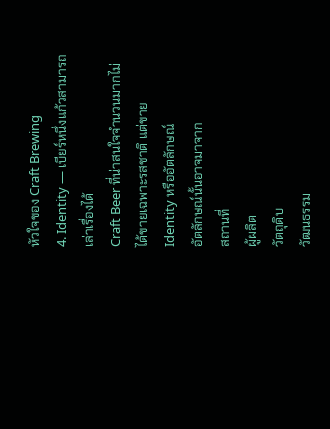หัวใจของ Craft Brewing
4. Identity — เบียร์หนึ่งแก้วสามารถเล่าเรื่องได้
Craft Beer ที่น่าสนใจจำนวนมากไม่ได้ขายเฉพาะรสชาติ แต่ขาย Identity หรืออัตลักษณ์
อัตลักษณ์นั้นอาจมาจาก
สถานที่
ผู้ผลิต
วัตถุดิบ
วัฒนธรรม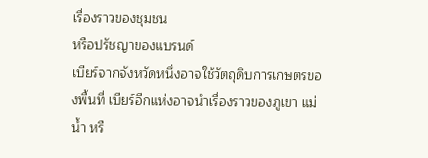เรื่องราวของชุมชน
หรือปรัชญาของแบรนด์
เบียร์จากจังหวัดหนึ่งอาจใช้วัตถุดิบการเกษตรของพื้นที่ เบียร์อีกแห่งอาจนำเรื่องราวของภูเขา แม่น้ำ หรื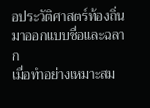อประวัติศาสตร์ท้องถิ่นมาออกแบบชื่อและฉลาก
เมื่อทำอย่างเหมาะสม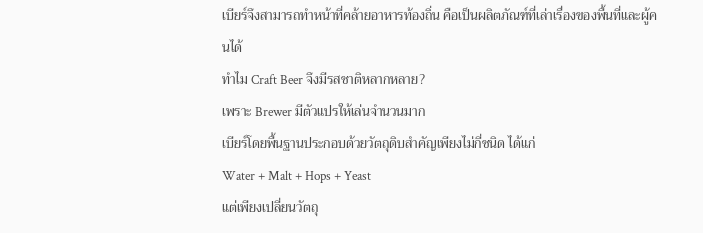เบียร์จึงสามารถทำหน้าที่คล้ายอาหารท้องถิ่น คือเป็นผลิตภัณฑ์ที่เล่าเรื่องของพื้นที่และผู้คนได้
ทำไม Craft Beer จึงมีรสชาติหลากหลาย?
เพราะ Brewer มีตัวแปรให้เล่นจำนวนมาก
เบียร์โดยพื้นฐานประกอบด้วยวัตถุดิบสำคัญเพียงไม่กี่ชนิด ได้แก่
Water + Malt + Hops + Yeast
แต่เพียงเปลี่ยนวัตถุ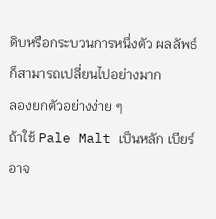ดิบหรือกระบวนการหนึ่งตัว ผลลัพธ์ก็สามารถเปลี่ยนไปอย่างมาก
ลองยกตัวอย่างง่าย ๆ
ถ้าใช้ Pale Malt เป็นหลัก เบียร์อาจ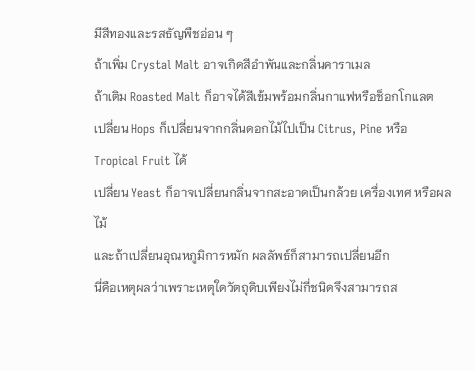มีสีทองและรสธัญพืชอ่อน ๆ
ถ้าเพิ่ม Crystal Malt อาจเกิดสีอำพันและกลิ่นคาราเมล
ถ้าเติม Roasted Malt ก็อาจได้สีเข้มพร้อมกลิ่นกาแฟหรือช็อกโกแลต
เปลี่ยน Hops ก็เปลี่ยนจากกลิ่นดอกไม้ไปเป็น Citrus, Pine หรือ Tropical Fruit ได้
เปลี่ยน Yeast ก็อาจเปลี่ยนกลิ่นจากสะอาดเป็นกล้วย เครื่องเทศ หรือผลไม้
และถ้าเปลี่ยนอุณหภูมิการหมัก ผลลัพธ์ก็สามารถเปลี่ยนอีก
นี่คือเหตุผลว่าเพราะเหตุใดวัตถุดิบเพียงไม่กี่ชนิดจึงสามารถส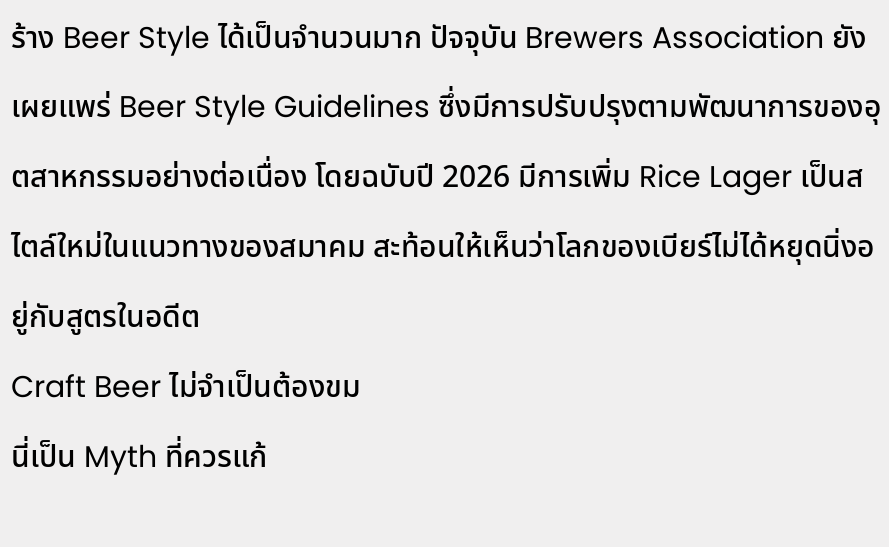ร้าง Beer Style ได้เป็นจำนวนมาก ปัจจุบัน Brewers Association ยังเผยแพร่ Beer Style Guidelines ซึ่งมีการปรับปรุงตามพัฒนาการของอุตสาหกรรมอย่างต่อเนื่อง โดยฉบับปี 2026 มีการเพิ่ม Rice Lager เป็นสไตล์ใหม่ในแนวทางของสมาคม สะท้อนให้เห็นว่าโลกของเบียร์ไม่ได้หยุดนิ่งอยู่กับสูตรในอดีต
Craft Beer ไม่จำเป็นต้องขม
นี่เป็น Myth ที่ควรแก้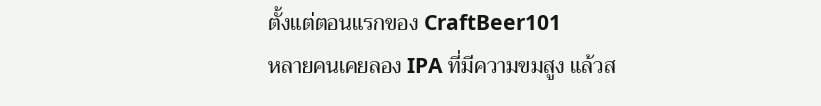ตั้งแต่ตอนแรกของ CraftBeer101
หลายคนเคยลอง IPA ที่มีความขมสูง แล้วส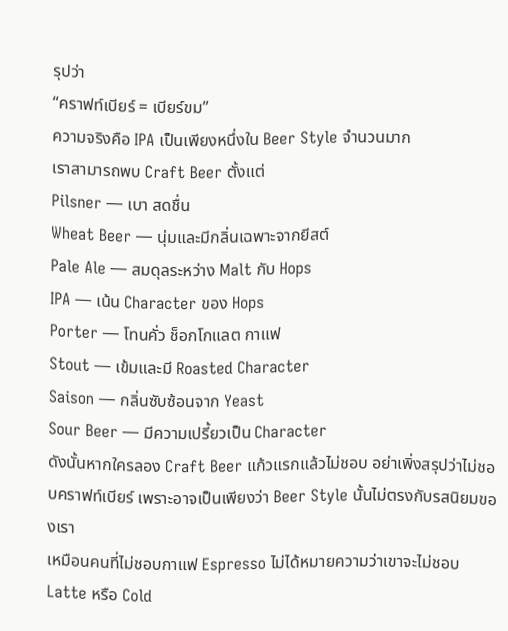รุปว่า
“คราฟท์เบียร์ = เบียร์ขม”
ความจริงคือ IPA เป็นเพียงหนึ่งใน Beer Style จำนวนมาก
เราสามารถพบ Craft Beer ตั้งแต่
Pilsner — เบา สดชื่น
Wheat Beer — นุ่มและมีกลิ่นเฉพาะจากยีสต์
Pale Ale — สมดุลระหว่าง Malt กับ Hops
IPA — เน้น Character ของ Hops
Porter — โทนคั่ว ช็อกโกแลต กาแฟ
Stout — เข้มและมี Roasted Character
Saison — กลิ่นซับซ้อนจาก Yeast
Sour Beer — มีความเปรี้ยวเป็น Character
ดังนั้นหากใครลอง Craft Beer แก้วแรกแล้วไม่ชอบ อย่าเพิ่งสรุปว่าไม่ชอบคราฟท์เบียร์ เพราะอาจเป็นเพียงว่า Beer Style นั้นไม่ตรงกับรสนิยมของเรา
เหมือนคนที่ไม่ชอบกาแฟ Espresso ไม่ได้หมายความว่าเขาจะไม่ชอบ Latte หรือ Cold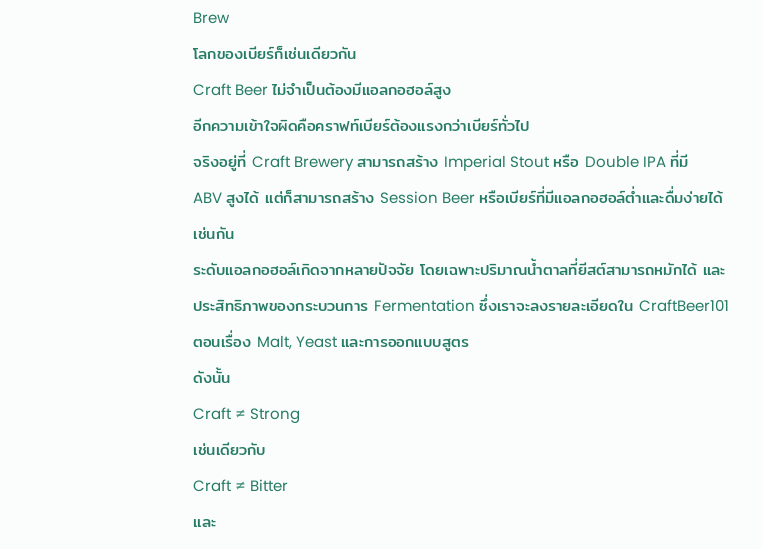Brew
โลกของเบียร์ก็เช่นเดียวกัน
Craft Beer ไม่จำเป็นต้องมีแอลกอฮอล์สูง
อีกความเข้าใจผิดคือคราฟท์เบียร์ต้องแรงกว่าเบียร์ทั่วไป
จริงอยู่ที่ Craft Brewery สามารถสร้าง Imperial Stout หรือ Double IPA ที่มี ABV สูงได้ แต่ก็สามารถสร้าง Session Beer หรือเบียร์ที่มีแอลกอฮอล์ต่ำและดื่มง่ายได้เช่นกัน
ระดับแอลกอฮอล์เกิดจากหลายปัจจัย โดยเฉพาะปริมาณน้ำตาลที่ยีสต์สามารถหมักได้ และประสิทธิภาพของกระบวนการ Fermentation ซึ่งเราจะลงรายละเอียดใน CraftBeer101 ตอนเรื่อง Malt, Yeast และการออกแบบสูตร
ดังนั้น
Craft ≠ Strong
เช่นเดียวกับ
Craft ≠ Bitter
และ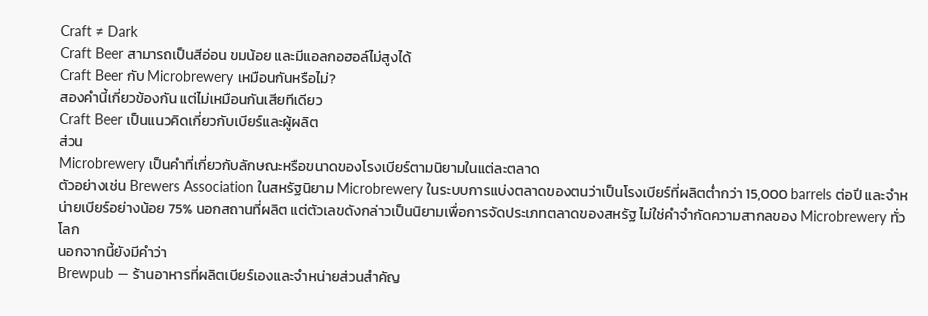Craft ≠ Dark
Craft Beer สามารถเป็นสีอ่อน ขมน้อย และมีแอลกอฮอล์ไม่สูงได้
Craft Beer กับ Microbrewery เหมือนกันหรือไม่?
สองคำนี้เกี่ยวข้องกัน แต่ไม่เหมือนกันเสียทีเดียว
Craft Beer เป็นแนวคิดเกี่ยวกับเบียร์และผู้ผลิต
ส่วน
Microbrewery เป็นคำที่เกี่ยวกับลักษณะหรือขนาดของโรงเบียร์ตามนิยามในแต่ละตลาด
ตัวอย่างเช่น Brewers Association ในสหรัฐนิยาม Microbrewery ในระบบการแบ่งตลาดของตนว่าเป็นโรงเบียร์ที่ผลิตต่ำกว่า 15,000 barrels ต่อปี และจำหน่ายเบียร์อย่างน้อย 75% นอกสถานที่ผลิต แต่ตัวเลขดังกล่าวเป็นนิยามเพื่อการจัดประเภทตลาดของสหรัฐ ไม่ใช่คำจำกัดความสากลของ Microbrewery ทั่วโลก
นอกจากนี้ยังมีคำว่า
Brewpub — ร้านอาหารที่ผลิตเบียร์เองและจำหน่ายส่วนสำคัญ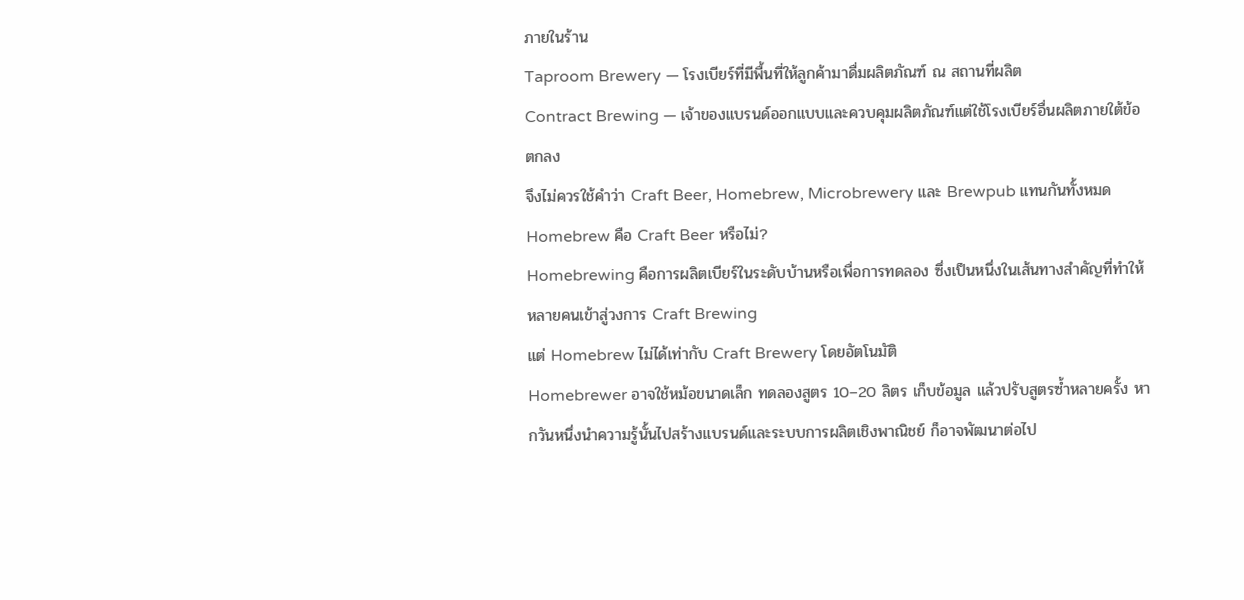ภายในร้าน
Taproom Brewery — โรงเบียร์ที่มีพื้นที่ให้ลูกค้ามาดื่มผลิตภัณฑ์ ณ สถานที่ผลิต
Contract Brewing — เจ้าของแบรนด์ออกแบบและควบคุมผลิตภัณฑ์แต่ใช้โรงเบียร์อื่นผลิตภายใต้ข้อตกลง
จึงไม่ควรใช้คำว่า Craft Beer, Homebrew, Microbrewery และ Brewpub แทนกันทั้งหมด
Homebrew คือ Craft Beer หรือไม่?
Homebrewing คือการผลิตเบียร์ในระดับบ้านหรือเพื่อการทดลอง ซึ่งเป็นหนึ่งในเส้นทางสำคัญที่ทำให้หลายคนเข้าสู่วงการ Craft Brewing
แต่ Homebrew ไม่ได้เท่ากับ Craft Brewery โดยอัตโนมัติ
Homebrewer อาจใช้หม้อขนาดเล็ก ทดลองสูตร 10–20 ลิตร เก็บข้อมูล แล้วปรับสูตรซ้ำหลายครั้ง หากวันหนึ่งนำความรู้นั้นไปสร้างแบรนด์และระบบการผลิตเชิงพาณิชย์ ก็อาจพัฒนาต่อไป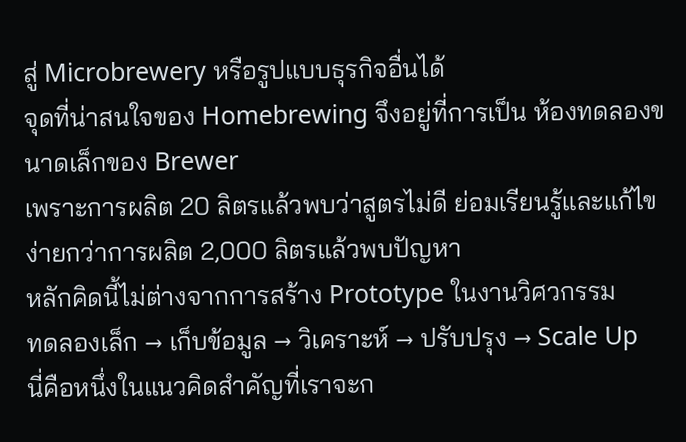สู่ Microbrewery หรือรูปแบบธุรกิจอื่นได้
จุดที่น่าสนใจของ Homebrewing จึงอยู่ที่การเป็น ห้องทดลองขนาดเล็กของ Brewer
เพราะการผลิต 20 ลิตรแล้วพบว่าสูตรไม่ดี ย่อมเรียนรู้และแก้ไขง่ายกว่าการผลิต 2,000 ลิตรแล้วพบปัญหา
หลักคิดนี้ไม่ต่างจากการสร้าง Prototype ในงานวิศวกรรม
ทดลองเล็ก → เก็บข้อมูล → วิเคราะห์ → ปรับปรุง → Scale Up
นี่คือหนึ่งในแนวคิดสำคัญที่เราจะก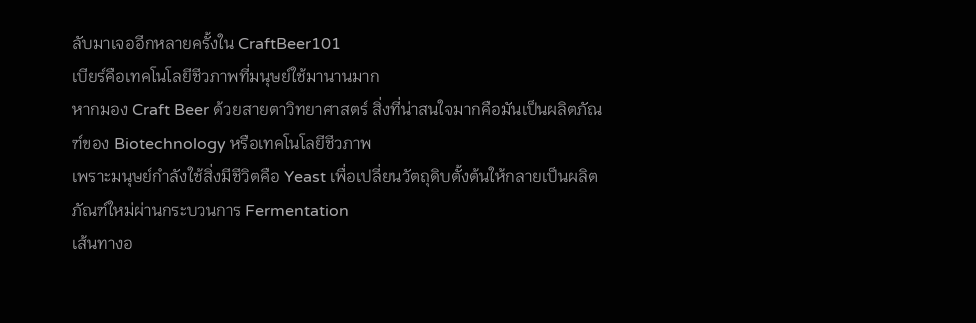ลับมาเจออีกหลายครั้งใน CraftBeer101
เบียร์คือเทคโนโลยีชีวภาพที่มนุษย์ใช้มานานมาก
หากมอง Craft Beer ด้วยสายตาวิทยาศาสตร์ สิ่งที่น่าสนใจมากคือมันเป็นผลิตภัณฑ์ของ Biotechnology หรือเทคโนโลยีชีวภาพ
เพราะมนุษย์กำลังใช้สิ่งมีชีวิตคือ Yeast เพื่อเปลี่ยนวัตถุดิบตั้งต้นให้กลายเป็นผลิตภัณฑ์ใหม่ผ่านกระบวนการ Fermentation
เส้นทางอ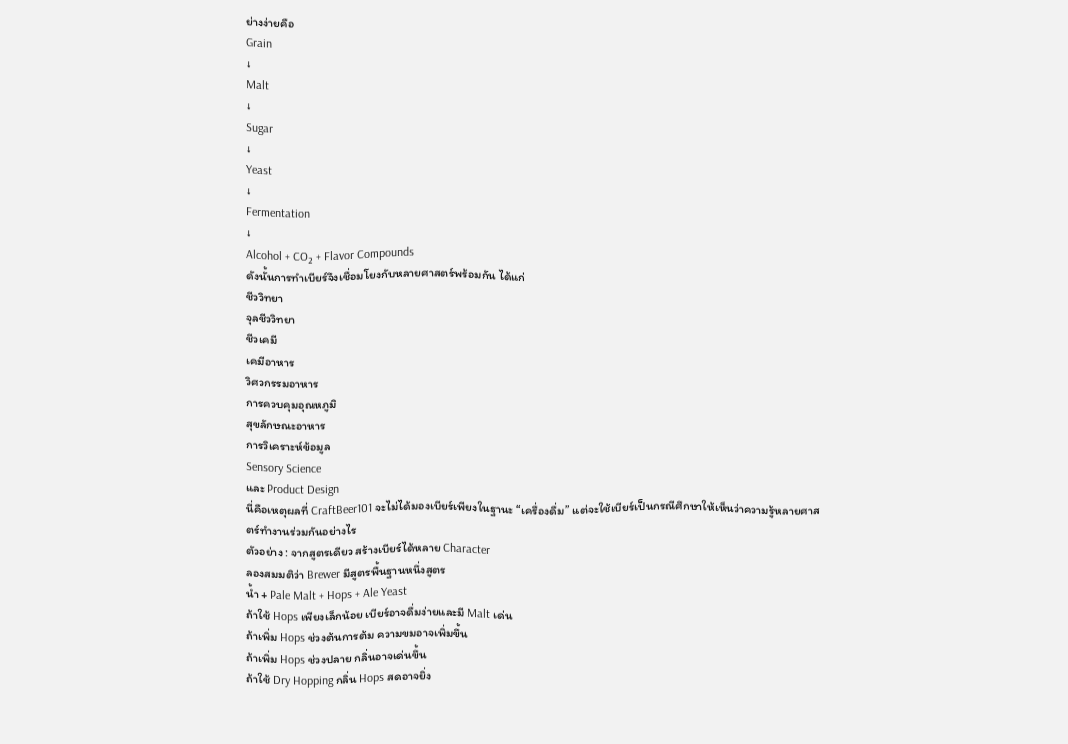ย่างง่ายคือ
Grain
↓
Malt
↓
Sugar
↓
Yeast
↓
Fermentation
↓
Alcohol + CO₂ + Flavor Compounds
ดังนั้นการทำเบียร์จึงเชื่อมโยงกับหลายศาสตร์พร้อมกัน ได้แก่
ชีววิทยา
จุลชีววิทยา
ชีวเคมี
เคมีอาหาร
วิศวกรรมอาหาร
การควบคุมอุณหภูมิ
สุขลักษณะอาหาร
การวิเคราะห์ข้อมูล
Sensory Science
และ Product Design
นี่คือเหตุผลที่ CraftBeer101 จะไม่ได้มองเบียร์เพียงในฐานะ “เครื่องดื่ม” แต่จะใช้เบียร์เป็นกรณีศึกษาให้เห็นว่าความรู้หลายศาสตร์ทำงานร่วมกันอย่างไร
ตัวอย่าง : จากสูตรเดียว สร้างเบียร์ได้หลาย Character
ลองสมมติว่า Brewer มีสูตรพื้นฐานหนึ่งสูตร
น้ำ + Pale Malt + Hops + Ale Yeast
ถ้าใช้ Hops เพียงเล็กน้อย เบียร์อาจดื่มง่ายและมี Malt เด่น
ถ้าเพิ่ม Hops ช่วงต้นการต้ม ความขมอาจเพิ่มขึ้น
ถ้าเพิ่ม Hops ช่วงปลาย กลิ่นอาจเด่นขึ้น
ถ้าใช้ Dry Hopping กลิ่น Hops สดอาจยิ่ง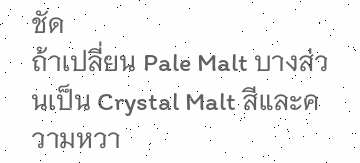ชัด
ถ้าเปลี่ยน Pale Malt บางส่วนเป็น Crystal Malt สีและความหวา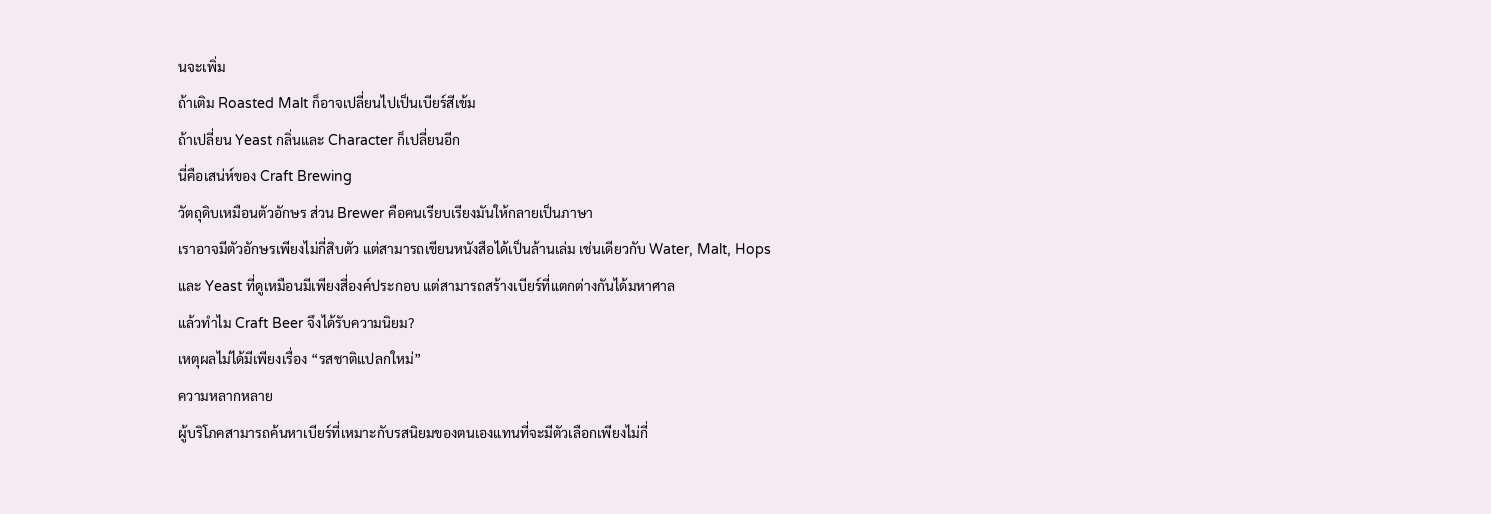นจะเพิ่ม
ถ้าเติม Roasted Malt ก็อาจเปลี่ยนไปเป็นเบียร์สีเข้ม
ถ้าเปลี่ยน Yeast กลิ่นและ Character ก็เปลี่ยนอีก
นี่คือเสน่ห์ของ Craft Brewing
วัตถุดิบเหมือนตัวอักษร ส่วน Brewer คือคนเรียบเรียงมันให้กลายเป็นภาษา
เราอาจมีตัวอักษรเพียงไม่กี่สิบตัว แต่สามารถเขียนหนังสือได้เป็นล้านเล่ม เช่นเดียวกับ Water, Malt, Hops และ Yeast ที่ดูเหมือนมีเพียงสี่องค์ประกอบ แต่สามารถสร้างเบียร์ที่แตกต่างกันได้มหาศาล
แล้วทำไม Craft Beer จึงได้รับความนิยม?
เหตุผลไม่ได้มีเพียงเรื่อง “รสชาติแปลกใหม่”
ความหลากหลาย
ผู้บริโภคสามารถค้นหาเบียร์ที่เหมาะกับรสนิยมของตนเองแทนที่จะมีตัวเลือกเพียงไม่กี่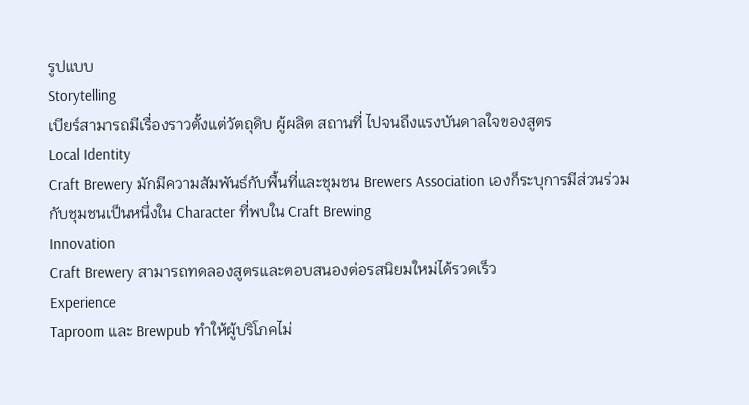รูปแบบ
Storytelling
เบียร์สามารถมีเรื่องราวตั้งแต่วัตถุดิบ ผู้ผลิต สถานที่ ไปจนถึงแรงบันดาลใจของสูตร
Local Identity
Craft Brewery มักมีความสัมพันธ์กับพื้นที่และชุมชน Brewers Association เองก็ระบุการมีส่วนร่วมกับชุมชนเป็นหนึ่งใน Character ที่พบใน Craft Brewing
Innovation
Craft Brewery สามารถทดลองสูตรและตอบสนองต่อรสนิยมใหม่ได้รวดเร็ว
Experience
Taproom และ Brewpub ทำให้ผู้บริโภคไม่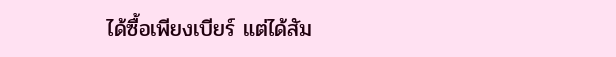ได้ซื้อเพียงเบียร์ แต่ได้สัม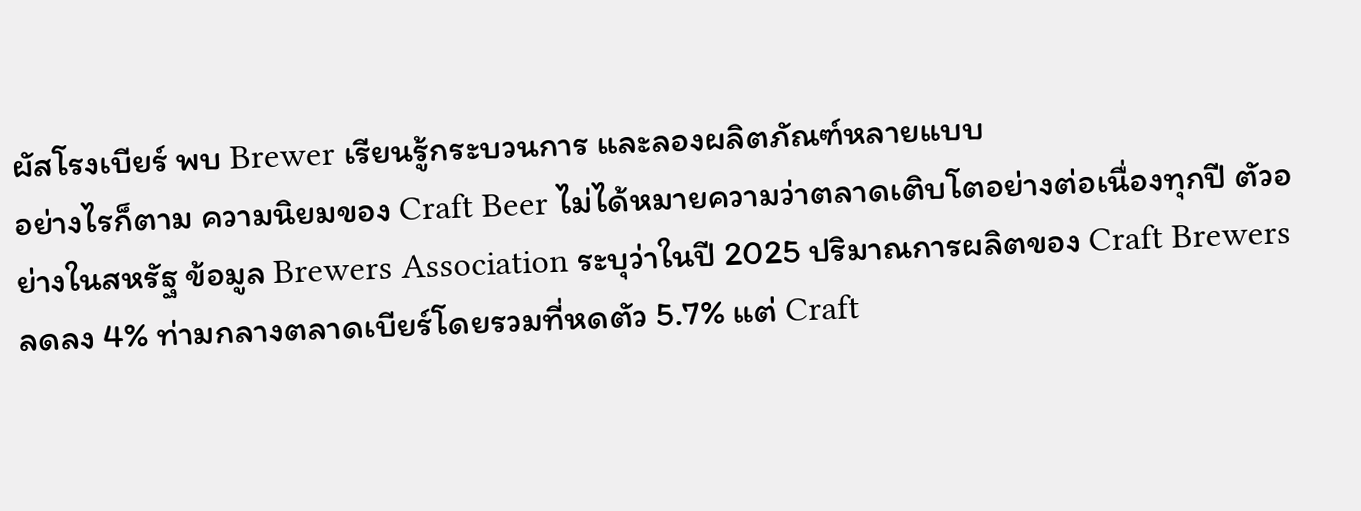ผัสโรงเบียร์ พบ Brewer เรียนรู้กระบวนการ และลองผลิตภัณฑ์หลายแบบ
อย่างไรก็ตาม ความนิยมของ Craft Beer ไม่ได้หมายความว่าตลาดเติบโตอย่างต่อเนื่องทุกปี ตัวอย่างในสหรัฐ ข้อมูล Brewers Association ระบุว่าในปี 2025 ปริมาณการผลิตของ Craft Brewers ลดลง 4% ท่ามกลางตลาดเบียร์โดยรวมที่หดตัว 5.7% แต่ Craft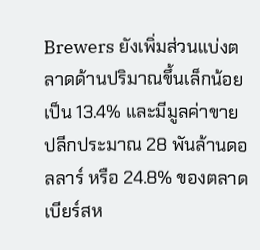Brewers ยังเพิ่มส่วนแบ่งตลาดด้านปริมาณขึ้นเล็กน้อยเป็น 13.4% และมีมูลค่าขายปลีกประมาณ 28 พันล้านดอลลาร์ หรือ 24.8% ของตลาดเบียร์สห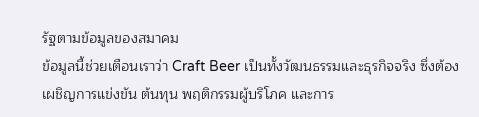รัฐตามข้อมูลของสมาคม
ข้อมูลนี้ช่วยเตือนเราว่า Craft Beer เป็นทั้งวัฒนธรรมและธุรกิจจริง ซึ่งต้องเผชิญการแข่งขัน ต้นทุน พฤติกรรมผู้บริโภค และการ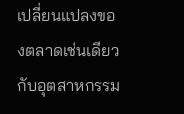เปลี่ยนแปลงของตลาดเช่นเดียวกับอุตสาหกรรม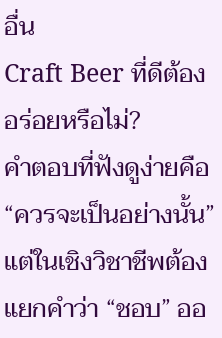อื่น
Craft Beer ที่ดีต้องอร่อยหรือไม่?
คำตอบที่ฟังดูง่ายคือ “ควรจะเป็นอย่างนั้น”
แต่ในเชิงวิชาชีพต้องแยกคำว่า “ชอบ” ออ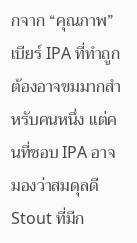กจาก “คุณภาพ”
เบียร์ IPA ที่ทำถูกต้องอาจขมมากสำหรับคนหนึ่ง แต่คนที่ชอบ IPA อาจมองว่าสมดุลดี
Stout ที่มีก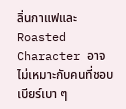ลิ่นกาแฟและ Roasted Character อาจไม่เหมาะกับคนที่ชอบเบียร์เบา ๆ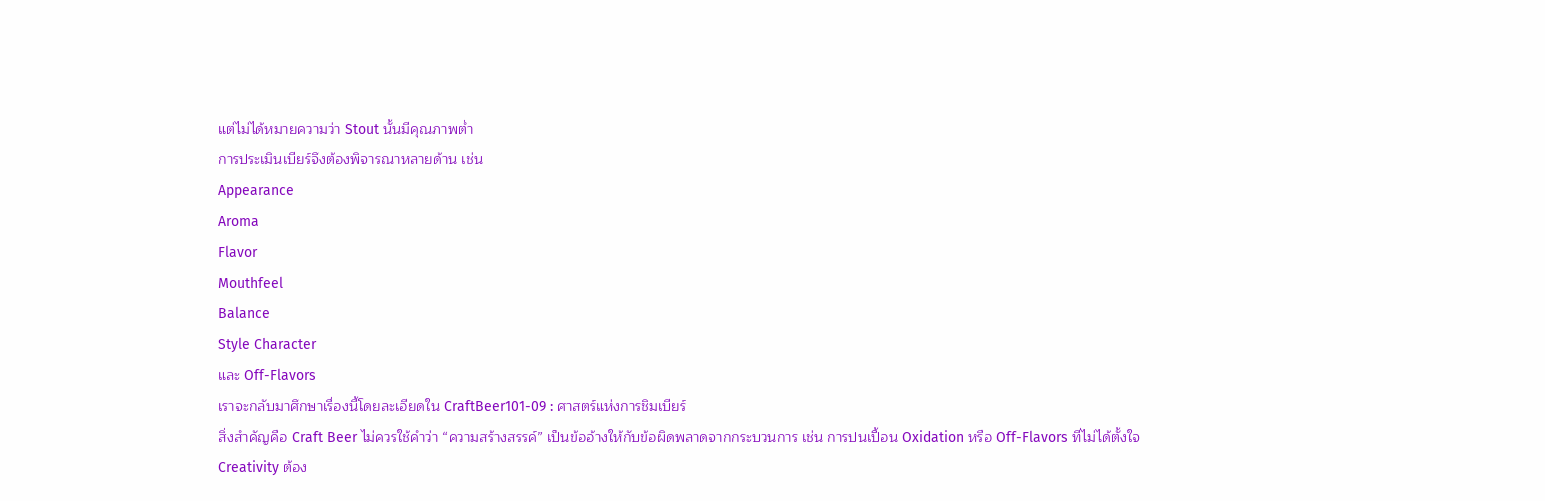แต่ไม่ได้หมายความว่า Stout นั้นมีคุณภาพต่ำ
การประเมินเบียร์จึงต้องพิจารณาหลายด้าน เช่น
Appearance
Aroma
Flavor
Mouthfeel
Balance
Style Character
และ Off-Flavors
เราจะกลับมาศึกษาเรื่องนี้โดยละเอียดใน CraftBeer101-09 : ศาสตร์แห่งการชิมเบียร์
สิ่งสำคัญคือ Craft Beer ไม่ควรใช้คำว่า “ความสร้างสรรค์” เป็นข้ออ้างให้กับข้อผิดพลาดจากกระบวนการ เช่น การปนเปื้อน Oxidation หรือ Off-Flavors ที่ไม่ได้ตั้งใจ
Creativity ต้อง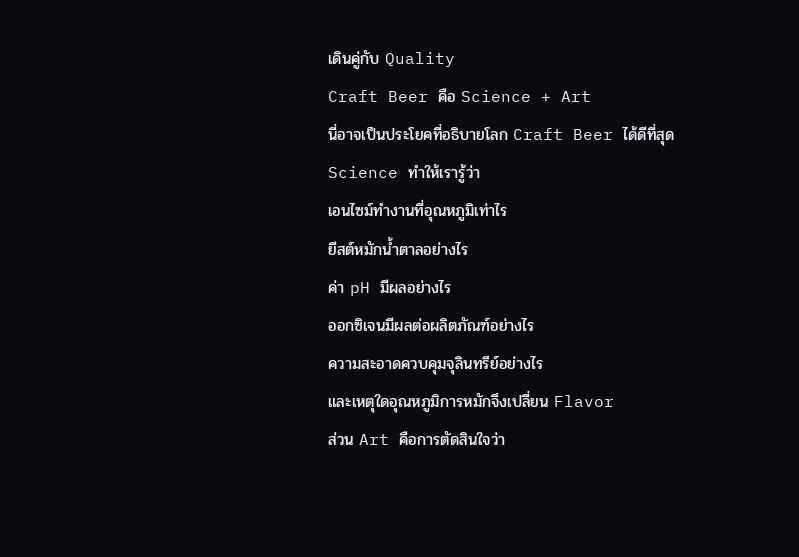เดินคู่กับ Quality
Craft Beer คือ Science + Art
นี่อาจเป็นประโยคที่อธิบายโลก Craft Beer ได้ดีที่สุด
Science ทำให้เรารู้ว่า
เอนไซม์ทำงานที่อุณหภูมิเท่าไร
ยีสต์หมักน้ำตาลอย่างไร
ค่า pH มีผลอย่างไร
ออกซิเจนมีผลต่อผลิตภัณฑ์อย่างไร
ความสะอาดควบคุมจุลินทรีย์อย่างไร
และเหตุใดอุณหภูมิการหมักจึงเปลี่ยน Flavor
ส่วน Art คือการตัดสินใจว่า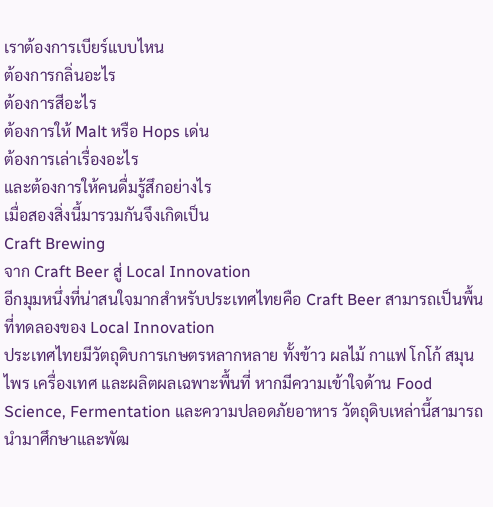เราต้องการเบียร์แบบไหน
ต้องการกลิ่นอะไร
ต้องการสีอะไร
ต้องการให้ Malt หรือ Hops เด่น
ต้องการเล่าเรื่องอะไร
และต้องการให้คนดื่มรู้สึกอย่างไร
เมื่อสองสิ่งนี้มารวมกันจึงเกิดเป็น
Craft Brewing
จาก Craft Beer สู่ Local Innovation
อีกมุมหนึ่งที่น่าสนใจมากสำหรับประเทศไทยคือ Craft Beer สามารถเป็นพื้นที่ทดลองของ Local Innovation
ประเทศไทยมีวัตถุดิบการเกษตรหลากหลาย ทั้งข้าว ผลไม้ กาแฟ โกโก้ สมุนไพร เครื่องเทศ และผลิตผลเฉพาะพื้นที่ หากมีความเข้าใจด้าน Food Science, Fermentation และความปลอดภัยอาหาร วัตถุดิบเหล่านี้สามารถนำมาศึกษาและพัฒ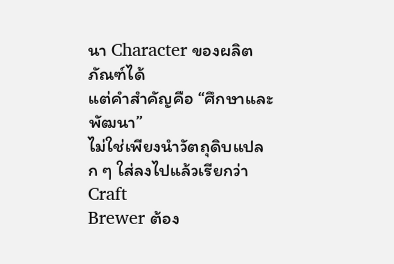นา Character ของผลิตภัณฑ์ได้
แต่คำสำคัญคือ “ศึกษาและพัฒนา”
ไม่ใช่เพียงนำวัตถุดิบแปลก ๆ ใส่ลงไปแล้วเรียกว่า Craft
Brewer ต้อง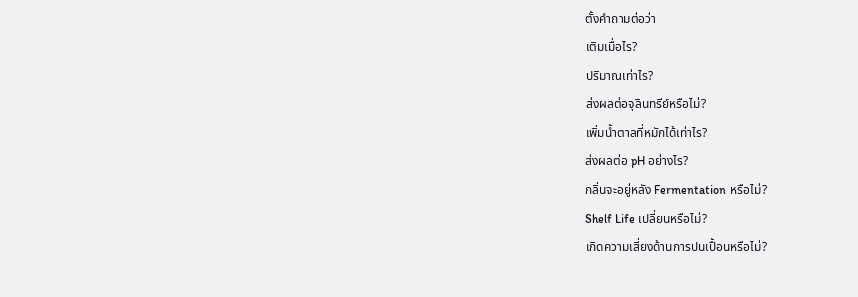ตั้งคำถามต่อว่า
เติมเมื่อไร?
ปริมาณเท่าไร?
ส่งผลต่อจุลินทรีย์หรือไม่?
เพิ่มน้ำตาลที่หมักได้เท่าไร?
ส่งผลต่อ pH อย่างไร?
กลิ่นจะอยู่หลัง Fermentation หรือไม่?
Shelf Life เปลี่ยนหรือไม่?
เกิดความเสี่ยงด้านการปนเปื้อนหรือไม่?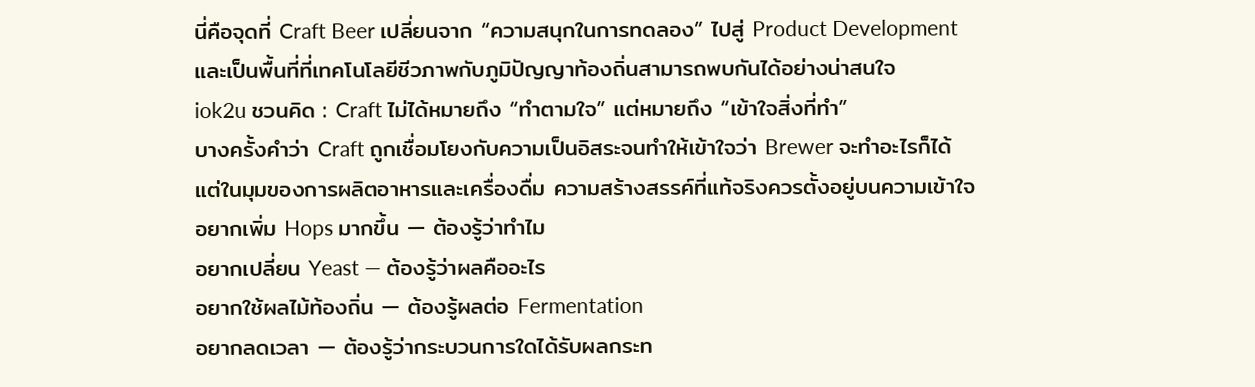นี่คือจุดที่ Craft Beer เปลี่ยนจาก “ความสนุกในการทดลอง” ไปสู่ Product Development
และเป็นพื้นที่ที่เทคโนโลยีชีวภาพกับภูมิปัญญาท้องถิ่นสามารถพบกันได้อย่างน่าสนใจ
iok2u ชวนคิด : Craft ไม่ได้หมายถึง “ทำตามใจ” แต่หมายถึง “เข้าใจสิ่งที่ทำ”
บางครั้งคำว่า Craft ถูกเชื่อมโยงกับความเป็นอิสระจนทำให้เข้าใจว่า Brewer จะทำอะไรก็ได้
แต่ในมุมของการผลิตอาหารและเครื่องดื่ม ความสร้างสรรค์ที่แท้จริงควรตั้งอยู่บนความเข้าใจ
อยากเพิ่ม Hops มากขึ้น — ต้องรู้ว่าทำไม
อยากเปลี่ยน Yeast — ต้องรู้ว่าผลคืออะไร
อยากใช้ผลไม้ท้องถิ่น — ต้องรู้ผลต่อ Fermentation
อยากลดเวลา — ต้องรู้ว่ากระบวนการใดได้รับผลกระท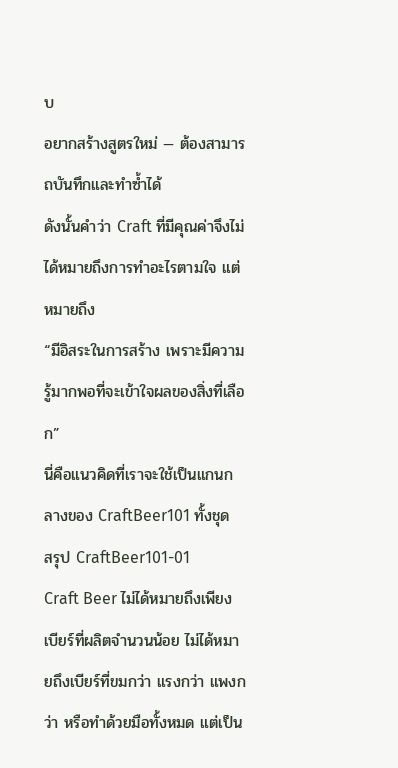บ
อยากสร้างสูตรใหม่ — ต้องสามารถบันทึกและทำซ้ำได้
ดังนั้นคำว่า Craft ที่มีคุณค่าจึงไม่ได้หมายถึงการทำอะไรตามใจ แต่หมายถึง
“มีอิสระในการสร้าง เพราะมีความรู้มากพอที่จะเข้าใจผลของสิ่งที่เลือก”
นี่คือแนวคิดที่เราจะใช้เป็นแกนกลางของ CraftBeer101 ทั้งชุด
สรุป CraftBeer101-01
Craft Beer ไม่ได้หมายถึงเพียงเบียร์ที่ผลิตจำนวนน้อย ไม่ได้หมายถึงเบียร์ที่ขมกว่า แรงกว่า แพงกว่า หรือทำด้วยมือทั้งหมด แต่เป็น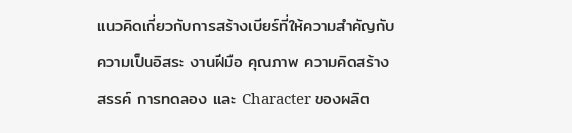แนวคิดเกี่ยวกับการสร้างเบียร์ที่ให้ความสำคัญกับความเป็นอิสระ งานฝีมือ คุณภาพ ความคิดสร้างสรรค์ การทดลอง และ Character ของผลิต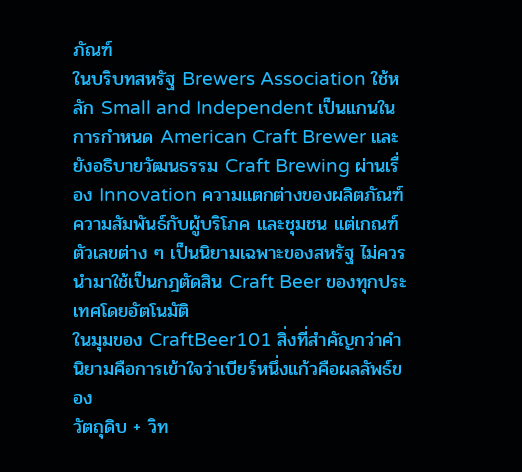ภัณฑ์
ในบริบทสหรัฐ Brewers Association ใช้หลัก Small and Independent เป็นแกนในการกำหนด American Craft Brewer และยังอธิบายวัฒนธรรม Craft Brewing ผ่านเรื่อง Innovation ความแตกต่างของผลิตภัณฑ์ ความสัมพันธ์กับผู้บริโภค และชุมชน แต่เกณฑ์ตัวเลขต่าง ๆ เป็นนิยามเฉพาะของสหรัฐ ไม่ควรนำมาใช้เป็นกฎตัดสิน Craft Beer ของทุกประเทศโดยอัตโนมัติ
ในมุมของ CraftBeer101 สิ่งที่สำคัญกว่าคำนิยามคือการเข้าใจว่าเบียร์หนึ่งแก้วคือผลลัพธ์ของ
วัตถุดิบ + วิท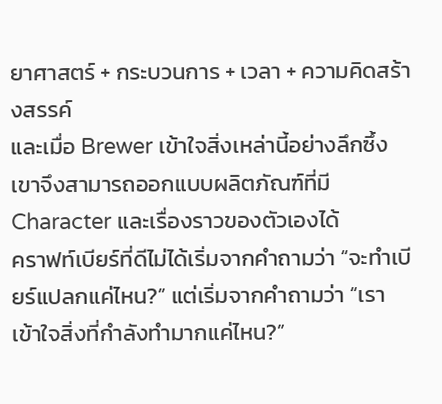ยาศาสตร์ + กระบวนการ + เวลา + ความคิดสร้างสรรค์
และเมื่อ Brewer เข้าใจสิ่งเหล่านี้อย่างลึกซึ้ง เขาจึงสามารถออกแบบผลิตภัณฑ์ที่มี Character และเรื่องราวของตัวเองได้
คราฟท์เบียร์ที่ดีไม่ได้เริ่มจากคำถามว่า “จะทำเบียร์แปลกแค่ไหน?” แต่เริ่มจากคำถามว่า “เราเข้าใจสิ่งที่กำลังทำมากแค่ไหน?”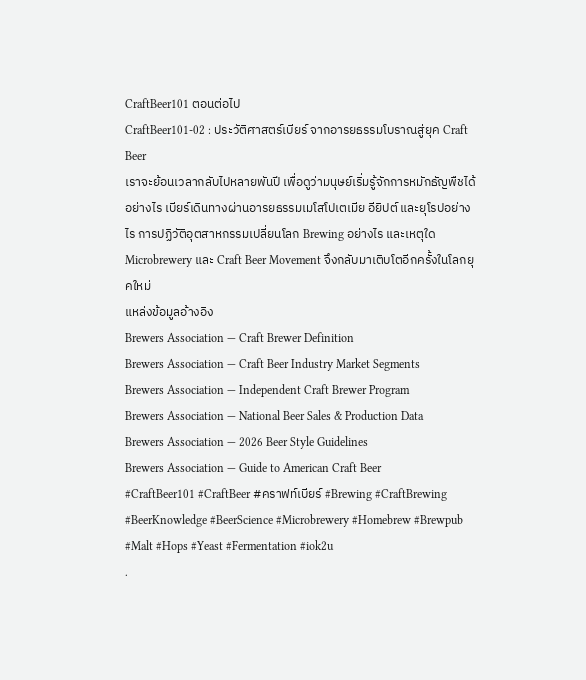CraftBeer101 ตอนต่อไป
CraftBeer101-02 : ประวัติศาสตร์เบียร์ จากอารยธรรมโบราณสู่ยุค Craft Beer
เราจะย้อนเวลากลับไปหลายพันปี เพื่อดูว่ามนุษย์เริ่มรู้จักการหมักธัญพืชได้อย่างไร เบียร์เดินทางผ่านอารยธรรมเมโสโปเตเมีย อียิปต์ และยุโรปอย่างไร การปฏิวัติอุตสาหกรรมเปลี่ยนโลก Brewing อย่างไร และเหตุใด Microbrewery และ Craft Beer Movement จึงกลับมาเติบโตอีกครั้งในโลกยุคใหม่
แหล่งข้อมูลอ้างอิง
Brewers Association — Craft Brewer Definition
Brewers Association — Craft Beer Industry Market Segments
Brewers Association — Independent Craft Brewer Program
Brewers Association — National Beer Sales & Production Data
Brewers Association — 2026 Beer Style Guidelines
Brewers Association — Guide to American Craft Beer
#CraftBeer101 #CraftBeer #คราฟท์เบียร์ #Brewing #CraftBrewing #BeerKnowledge #BeerScience #Microbrewery #Homebrew #Brewpub #Malt #Hops #Yeast #Fermentation #iok2u
.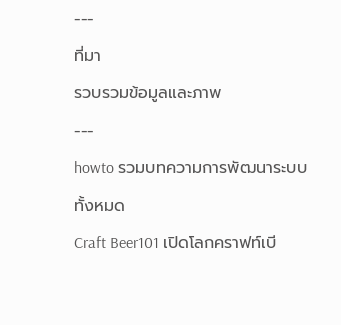---
ที่มา
รวบรวมข้อมูลและภาพ
---
howto รวมบทความการพัฒนาระบบทั้งหมด
Craft Beer101 เปิดโลกคราฟท์เบี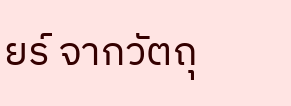ยร์ จากวัตถุ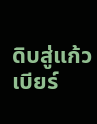ดิบสู่แก้วเบียร์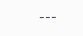---